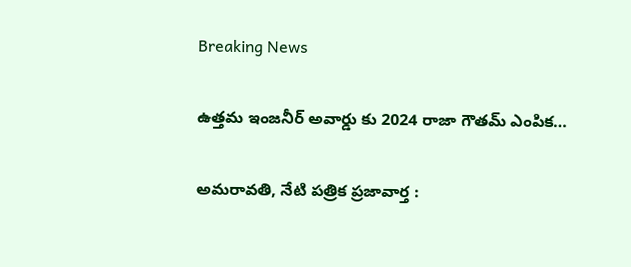Breaking News

ఉత్తమ ఇంజనీర్ అవార్డు కు 2024 రాజా గౌతమ్ ఎంపిక…

అమరావతి, నేటి పత్రిక ప్రజావార్త :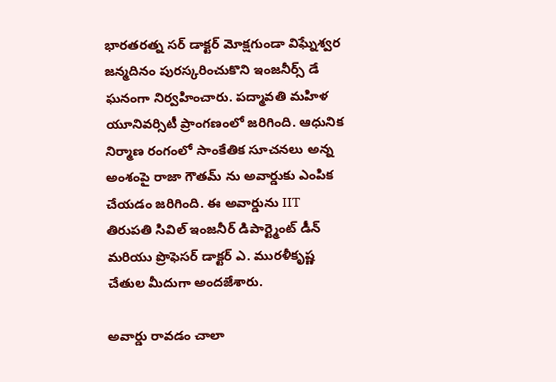భారతరత్న సర్ డాక్టర్ మోక్షగుండా విఘ్నేశ్వర జన్మదినం పురస్కరించుకొని ఇంజనీర్స్ డే ఘనంగా నిర్వహించారు. పద్మావతి మహిళ యూనివర్సిటీ ప్రాంగణంలో జరిగింది. ఆధునిక నిర్మాణ రంగంలో సాంకేతిక సూచనలు అన్న అంశంపై రాజా గౌతమ్ ను అవార్డుకు ఎంపిక చేయడం జరిగింది. ఈ అవార్డును IIT తిరుపతి సివిల్ ఇంజనీర్ డిపార్ట్మెంట్ డీన్ మరియు ప్రొఫెసర్ డాక్టర్ ఎ. మురళీకృష్ణ చేతుల మీదుగా అందజేశారు.

అవార్డు రావడం చాలా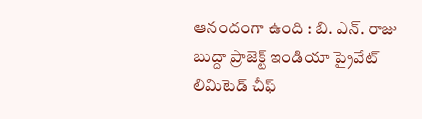ఆనందంగా ఉంది : బి. ఎన్. రాజు
బుద్దా ప్రాజెక్ట్ ఇండియా ప్రైవేట్ లిమిటెడ్ చీఫ్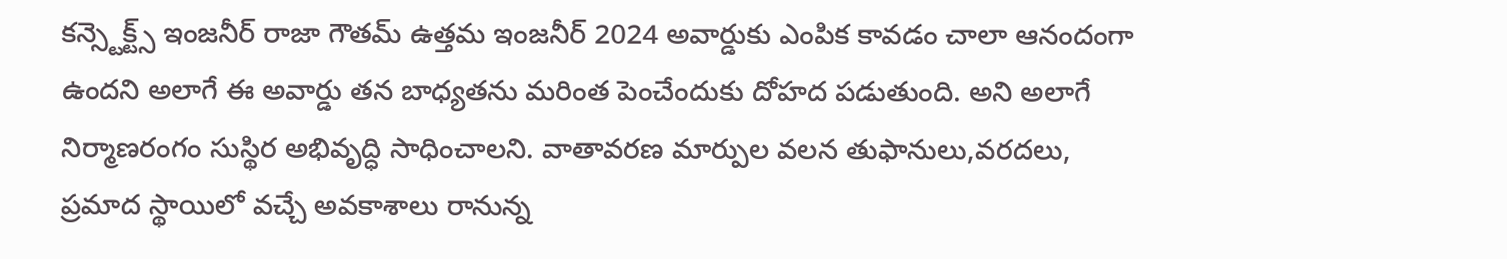కన్స్టెక్ట్స్ ఇంజనీర్ రాజా గౌతమ్ ఉత్తమ ఇంజనీర్ 2024 అవార్డుకు ఎంపిక కావడం చాలా ఆనందంగా ఉందని అలాగే ఈ అవార్డు తన బాధ్యతను మరింత పెంచేందుకు దోహద పడుతుంది. అని అలాగే నిర్మాణరంగం సుస్థిర అభివృద్ధి సాధించాలని. వాతావరణ మార్పుల వలన తుఫానులు,వరదలు, ప్రమాద స్థాయిలో వచ్చే అవకాశాలు రానున్న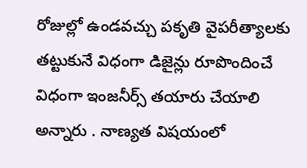రోజుల్లో ఉండవచ్చు పకృతి వైపరీత్యాలకు తట్టుకునే విధంగా డిజైన్లు రూపొందించే విధంగా ఇంజనీర్స్ తయారు చేయాలి అన్నారు . నాణ్యత విషయంలో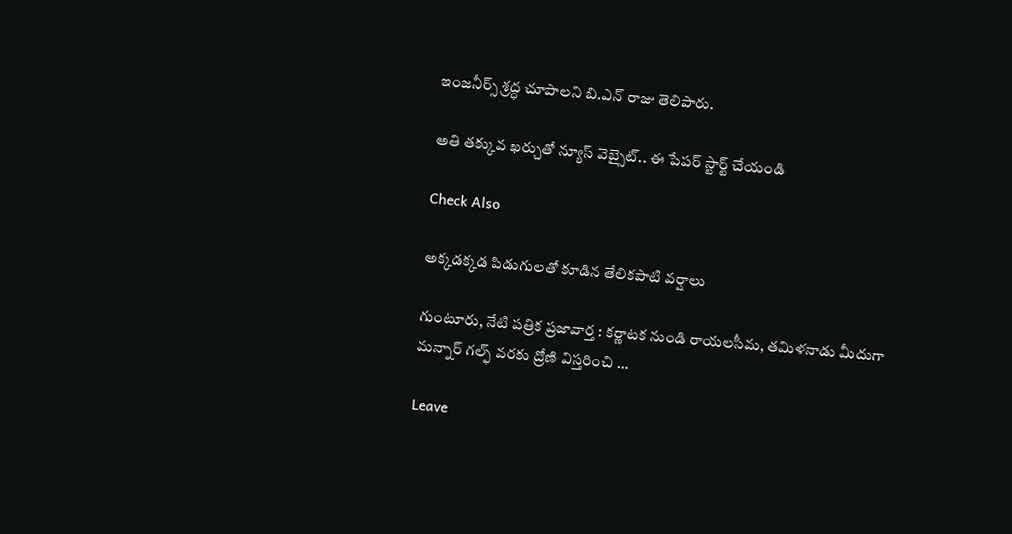ఇంజనీర్స్ శ్రద్ధ చూపాలని బి.ఎన్ రాజు తెలిపారు.

అతి తక్కువ ఖర్చుతో న్యూస్ వెబ్సైట్.. ఈ పేపర్ స్టార్ట్ చేయండి

Check Also

అక్కడక్కడ పిడుగులతో కూడిన తేలికపాటి వర్షాలు

గుంటూరు, నేటి పత్రిక ప్రజావార్త : కర్ణాటక నుండి రాయలసీమ, తమిళనాడు మీదుగా మన్నార్ గల్ఫ్ వరకు ద్రోణి విస్తరించి …

Leave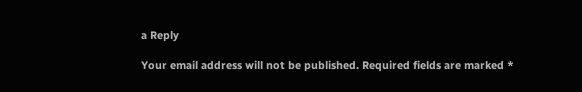a Reply

Your email address will not be published. Required fields are marked *